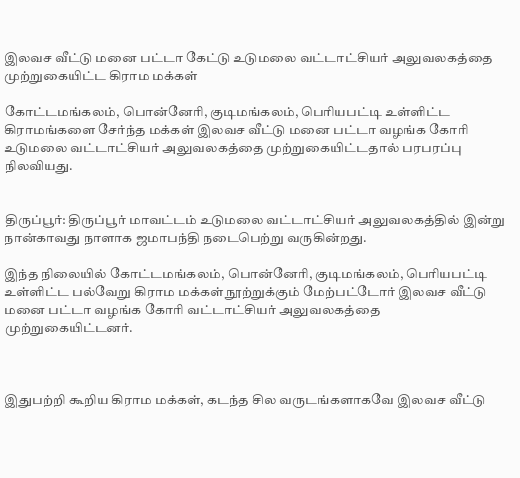இலவச வீட்டு மனை பட்டா கேட்டு உடுமலை வட்டாட்சியர் அலுவலகத்தை முற்றுகையிட்ட கிராம மக்கள்

கோட்டமங்கலம், பொன்னேரி, குடிமங்கலம், பெரியபட்டி உள்ளிட்ட கிராமங்களை சேர்ந்த மக்கள் இலவச வீட்டு மனை பட்டா வழங்க கோரி உடுமலை வட்டாட்சியர் அலுவலகத்தை முற்றுகையிட்டதால் பரபரப்பு நிலவியது.


திருப்பூர்: திருப்பூர் மாவட்டம் உடுமலை வட்டாட்சியர் அலுவலகத்தில் இன்று நான்காவது நாளாக ஜமாபந்தி நடைபெற்று வருகின்றது.

இந்த நிலையில் கோட்டமங்கலம், பொன்னேரி, குடிமங்கலம், பெரியபட்டி உள்ளிட்ட பல்வேறு கிராம மக்கள் நூற்றுக்கும் மேற்பட்டோர் இலவச வீட்டு மனை பட்டா வழங்க கோரி வட்டாட்சியர் அலுவலகத்தை முற்றுகையிட்டனர்.



இதுபற்றி கூறிய கிராம மக்கள், கடந்த சில வருடங்களாகவே இலவச வீட்டு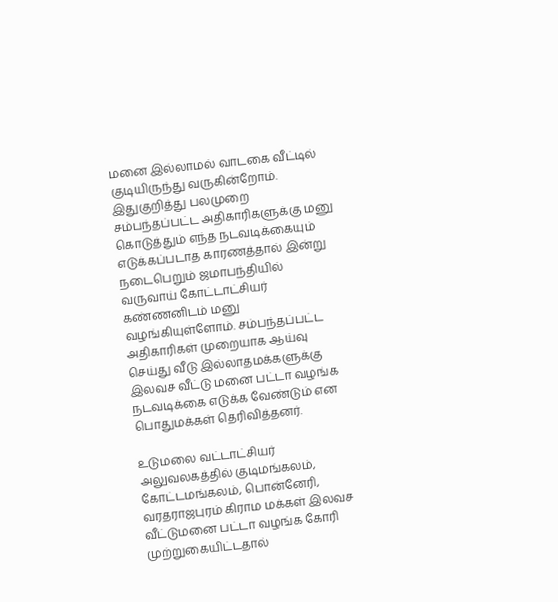மனை இல்லாமல் வாடகை வீட்டில் குடியிருந்து வருகின்றோம். இதுகுறித்து பலமுறை சம்பந்தப்பட்ட அதிகாரிகளுக்கு மனு கொடுத்தும் எந்த நடவடிக்கையும் எடுக்கப்படாத காரணத்தால் இன்று நடைபெறும் ஜமாபந்தியில் வருவாய் கோட்டாட்சியர் கண்ணனிடம் மனு வழங்கியுள்ளோம். சம்பந்தப்பட்ட அதிகாரிகள் முறையாக ஆய்வு செய்து வீடு இல்லாதமக்களுக்கு இலவச வீட்டு மனை பட்டா வழங்க நடவடிக்கை எடுக்க வேண்டும் என பொதுமக்கள் தெரிவித்தனர்.

உடுமலை வட்டாட்சியர் அலுவலகத்தில் குடிமங்கலம், கோட்டமங்கலம், பொன்னேரி, வரதராஜபுரம் கிராம மக்கள் இலவச வீட்டுமனை பட்டா வழங்க கோரி முற்றுகையிட்டதால்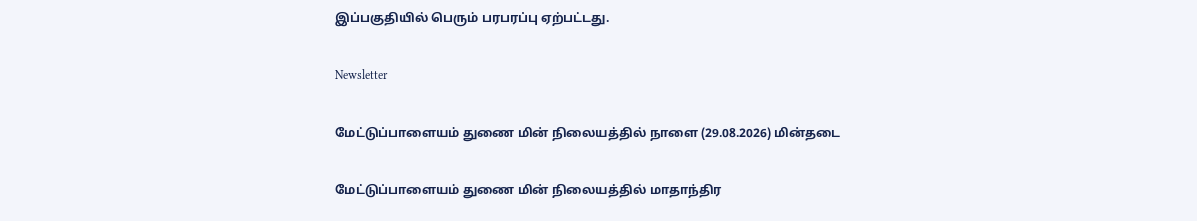இப்பகுதியில் பெரும் பரபரப்பு ஏற்பட்டது.

Newsletter

மேட்டுப்பாளையம் துணை மின் நிலையத்தில் நாளை (29.08.2026) மின்தடை

மேட்டுப்பாளையம் துணை மின் நிலையத்தில் மாதாந்திர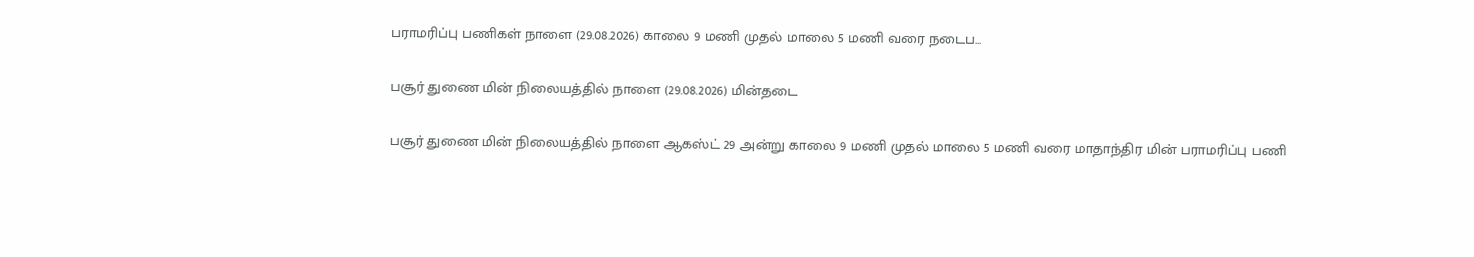பராமரிப்பு பணிகள் நாளை (29.08.2026) காலை 9 மணி முதல் மாலை 5 மணி வரை நடைப...

பசூர் துணை மின் நிலையத்தில் நாளை (29.08.2026) மின்தடை

பசூர் துணை மின் நிலையத்தில் நாளை ஆகஸ்ட் 29 அன்று காலை 9 மணி முதல் மாலை 5 மணி வரை மாதாந்திர மின் பராமரிப்பு பணி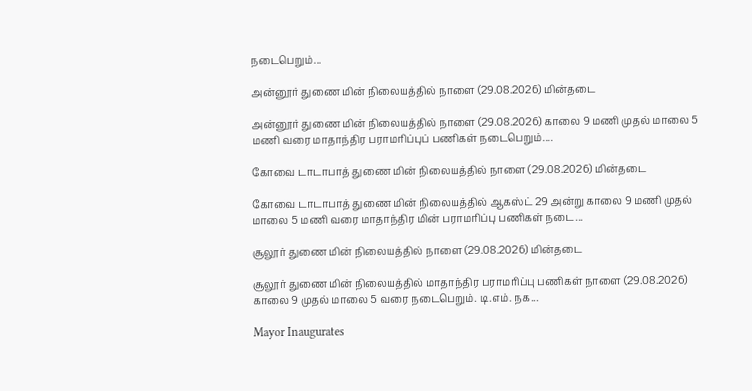நடைபெறும்...

அன்னூர் துணை மின் நிலையத்தில் நாளை (29.08.2026) மின்தடை

அன்னூர் துணை மின் நிலையத்தில் நாளை (29.08.2026) காலை 9 மணி முதல் மாலை 5 மணி வரை மாதாந்திர பராமரிப்புப் பணிகள் நடைபெறும்....

கோவை டாடாபாத் துணை மின் நிலையத்தில் நாளை (29.08.2026) மின்தடை

கோவை டாடாபாத் துணை மின் நிலையத்தில் ஆகஸ்ட் 29 அன்று காலை 9 மணி முதல் மாலை 5 மணி வரை மாதாந்திர மின் பராமரிப்பு பணிகள் நடை...

சூலூர் துணை மின் நிலையத்தில் நாளை (29.08.2026) மின்தடை

சூலூர் துணை மின் நிலையத்தில் மாதாந்திர பராமரிப்பு பணிகள் நாளை (29.08.2026) காலை 9 முதல் மாலை 5 வரை நடைபெறும். டி.எம். நக...

Mayor Inaugurates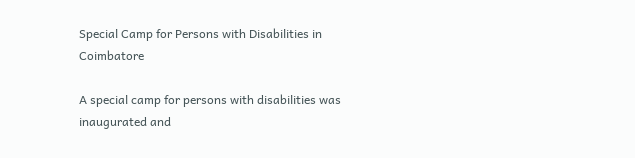Special Camp for Persons with Disabilities in Coimbatore

A special camp for persons with disabilities was inaugurated and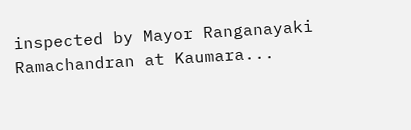inspected by Mayor Ranganayaki Ramachandran at Kaumara...